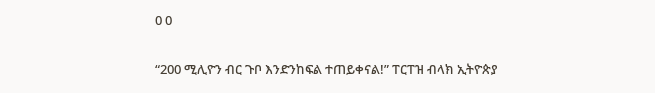0 0

“200 ሚሊዮን ብር ጉቦ እንድንከፍል ተጠይቀናል!” ፐርፐዝ ብላክ ኢትዮጵያ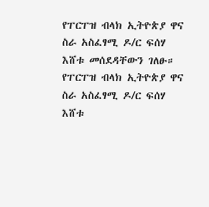የፐርፐዝ ብላክ ኢትዮጵያ ዋና ስራ አስፈፃሚ ዶ/ር ፍሰሃ እሸቱ መሰደዳቸውን ገለፁ። የፐርፐዝ ብላክ ኢትዮጵያ ዋና ስራ አስፈፃሚ ዶ/ር ፍሰሃ እሸቱ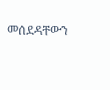መሰደዳቸውን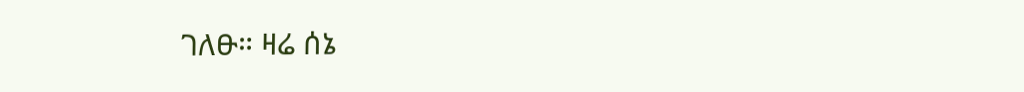ገለፁ። ዛሬ ሰኔ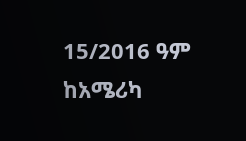15/2016 ዓም ከአሜሪካ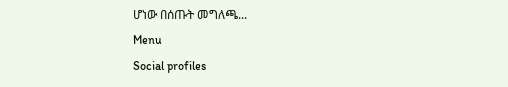ሆነው በሰጡት መግለጫ...
Menu
Social profiles